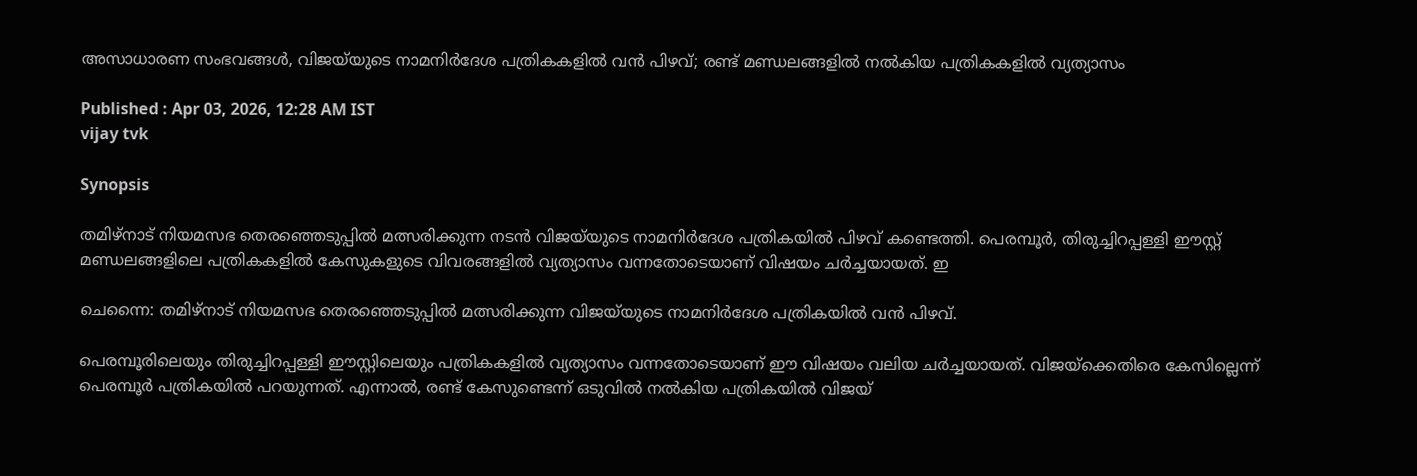അസാധാരണ സംഭവങ്ങൾ, വിജയ്‍യുടെ നാമനിർദേശ പത്രികകളിൽ വൻ പിഴവ്; രണ്ട് മണ്ഡലങ്ങളിൽ നൽകിയ പത്രികകളിൽ വ്യത്യാസം

Published : Apr 03, 2026, 12:28 AM IST
vijay tvk

Synopsis

തമിഴ്നാട് നിയമസഭ തെരഞ്ഞെടുപ്പിൽ മത്സരിക്കുന്ന നടൻ വിജയ്‍യുടെ നാമനിർദേശ പത്രികയിൽ പിഴവ് കണ്ടെത്തി. പെരമ്പൂർ, തിരുച്ചിറപ്പള്ളി ഈസ്റ്റ് മണ്ഡലങ്ങളിലെ പത്രികകളിൽ കേസുകളുടെ വിവരങ്ങളിൽ വ്യത്യാസം വന്നതോടെയാണ് വിഷയം ചർച്ചയായത്. ഇ

ചെന്നൈ: തമിഴ്നാട് നിയമസഭ തെരഞ്ഞെടുപ്പിൽ മത്സരിക്കുന്ന വിജയ്‍യുടെ നാമനിർദേശ പത്രികയിൽ വൻ പിഴവ്.

പെരമ്പൂരിലെയും തിരുച്ചിറപ്പള്ളി ഈസ്റ്റിലെയും പത്രികകളിൽ വ്യത്യാസം വന്നതോടെയാണ് ഈ വിഷയം വലിയ ചര്‍ച്ചയായത്. വിജയ്ക്കെതിരെ കേസില്ലെന്ന് പെരമ്പൂർ പത്രികയിൽ പറയുന്നത്. എന്നാല്‍, രണ്ട് കേസുണ്ടെന്ന് ഒടുവിൽ നൽകിയ പത്രികയിൽ വിജയ്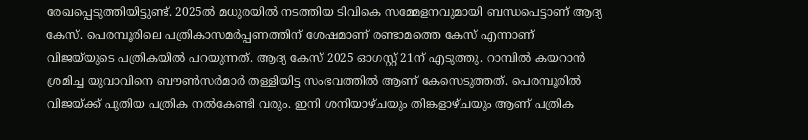രേഖപ്പെടുത്തിയിട്ടുണ്ട്. 2025ൽ മധുരയിൽ നടത്തിയ ടിവികെ സമ്മേളനവുമായി ബന്ധപെട്ടാണ് ആദ്യ കേസ്. പെരമ്പൂരിലെ പത്രികാസമർപ്പണത്തിന് ശേഷമാണ് രണ്ടാമത്തെ കേസ് എന്നാണ് വിജയ്‍യുടെ പത്രികയിൽ പറയുന്നത്. ആദ്യ കേസ് 2025 ഓഗസ്റ്റ് 21ന് എടുത്തു. റാമ്പിൽ കയറാൻ ശ്രമിച്ച യുവാവിനെ ബൗൺസർമാർ തള്ളിയിട്ട സംഭവത്തിൽ ആണ് കേസെടുത്തത്. പെരമ്പൂരിൽ വിജയ്ക്ക് പുതിയ പത്രിക നൽകേണ്ടി വരും. ഇനി ശനിയാഴ്ചയും തിങ്കളാഴ്ചയും ആണ് പത്രിക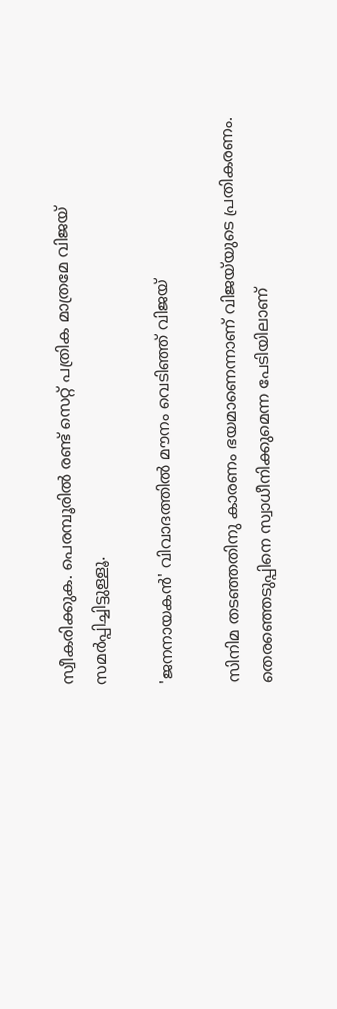സ്വീകരിക്കുക. പെരമ്പൂരിൽ രണ്ട് സെറ്റ് പത്രിക മാത്രമേ വിജയ് സമർപ്പിച്ചിട്ടുള്ളൂ.

'ജനനായകൻ' വിവാദത്തിൽ മൗനം വെടിഞ്ഞ് വിജയ്

സിനിമ തടഞ്ഞതിനു കാരണം ഭയമാണെന്നാണ് വിജയ്‍യുടെ പ്രതികരണം. തെരഞ്ഞെടുപ്പിനെ സ്വാധീനിക്കുമെന്ന പേടിയിലാണ്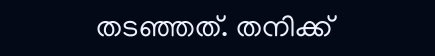തടഞ്ഞത്. തനിക്ക്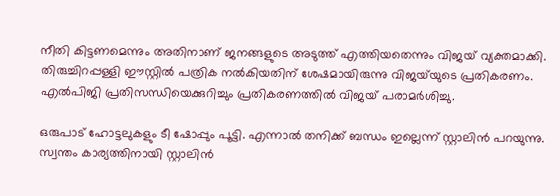നീതി കിട്ടണമെന്നും അതിനാണ് ജനങ്ങളുടെ അടുത്ത് എത്തിയതെന്നും വിജയ് വ്യക്തമാക്കി. തിരുച്ചിറപ്പള്ളി ഈസ്റ്റിൽ പത്രിക നൽകിയതിന് ശേഷമായിരുന്നു വിജയ്‍യുടെ പ്രതികരണം. എൽപിജി പ്രതിസന്ധിയെക്കുറിച്ചും പ്രതികരണത്തിൽ വിജയ് പരാമർശിച്ചു.

ഒരുപാട് ഹോട്ടലുകളും ടീ ഷോപ്പും പൂട്ടി. എന്നാൽ തനിക്ക്‌ ബന്ധം ഇല്ലെന്ന് സ്റ്റാലിൻ പറയുന്നു. സ്വന്തം കാര്യത്തിനായി സ്റ്റാലിൻ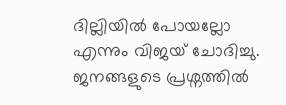ദില്ലിയിൽ പോയല്ലോ എന്നും വിജയ് ചോദിച്ചു. ജനങ്ങളുടെ പ്രശ്നത്തിൽ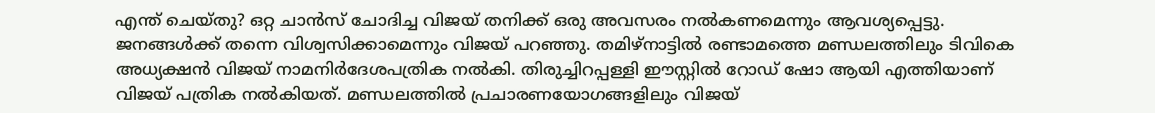എന്ത് ചെയ്തു? ഒറ്റ ചാൻസ്‌ ചോദിച്ച വിജയ് തനിക്ക് ഒരു അവസരം നൽകണമെന്നും ആവശ്യപ്പെട്ടു. ജനങ്ങൾക്ക് തന്നെ വിശ്വസിക്കാമെന്നും വിജയ് പറഞ്ഞു. തമിഴ്നാട്ടിൽ രണ്ടാമത്തെ മണ്ഡലത്തിലും ടിവികെ അധ്യക്ഷൻ വിജയ് നാമനിർദേശപത്രിക നൽകി. തിരുച്ചിറപ്പള്ളി ഈസ്റ്റിൽ റോഡ് ഷോ ആയി എത്തിയാണ് വിജയ് പത്രിക നൽകിയത്. മണ്ഡലത്തിൽ പ്രചാരണയോഗങ്ങളിലും വിജയ്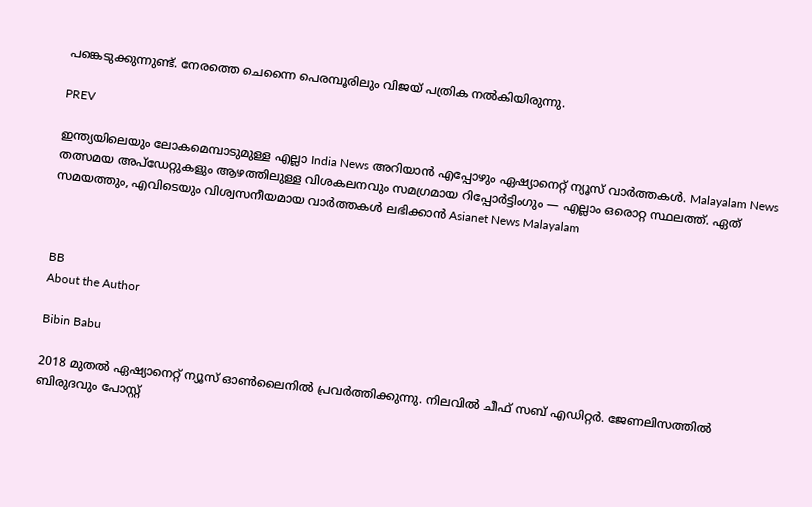പങ്കെടുക്കുന്നുണ്ട്. നേരത്തെ ചെന്നൈ പെരമ്പൂരിലും വിജയ് പത്രിക നൽകിയിരുന്നു.

PREV

ഇന്ത്യയിലെയും ലോകമെമ്പാടുമുള്ള എല്ലാ India News അറിയാൻ എപ്പോഴും ഏഷ്യാനെറ്റ് ന്യൂസ് വാർത്തകൾ. Malayalam News   തത്സമയ അപ്‌ഡേറ്റുകളും ആഴത്തിലുള്ള വിശകലനവും സമഗ്രമായ റിപ്പോർട്ടിംഗും — എല്ലാം ഒരൊറ്റ സ്ഥലത്ത്. ഏത് സമയത്തും, എവിടെയും വിശ്വസനീയമായ വാർത്തകൾ ലഭിക്കാൻ Asianet News Malayalam



BB
About the Author

Bibin Babu

2018 മുതല്‍ ഏഷ്യാനെറ്റ് ന്യൂസ് ഓണ്‍ലൈനില്‍ പ്രവര്‍ത്തിക്കുന്നു. നിലവില്‍ ചീഫ് സബ് എഡിറ്റർ. ജേണലിസത്തില്‍ ബിരുദവും പോസ്റ്റ്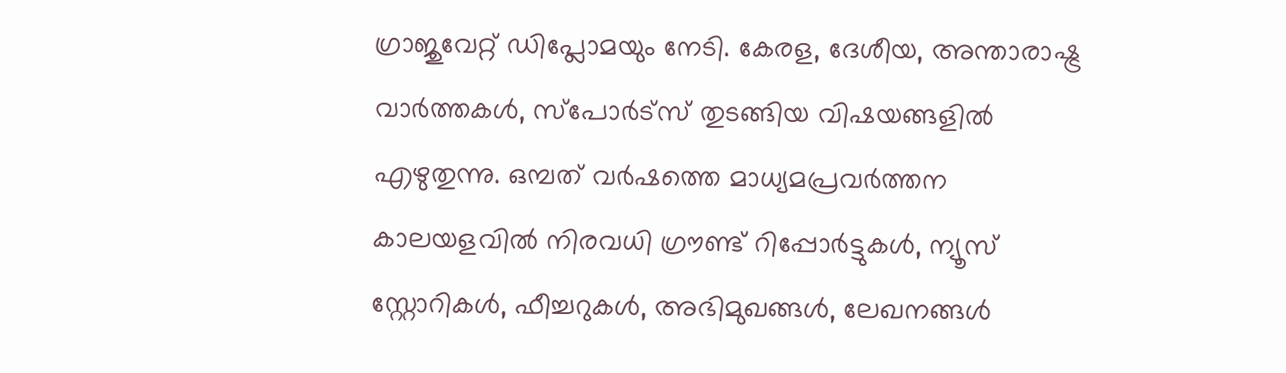ഗ്രാജുവേറ്റ് ഡിപ്ലോമയും നേടി. കേരള, ദേശീയ, അന്താരാഷ്ട്ര വാര്‍ത്തകള്‍, സ്പോര്‍ട്സ് തുടങ്ങിയ വിഷയങ്ങളില്‍ എഴുതുന്നു. ഒമ്പത് വര്‍ഷത്തെ മാധ്യമപ്രവര്‍ത്തന കാലയളവില്‍ നിരവധി ഗ്രൗണ്ട് റിപ്പോര്‍ട്ടുകള്‍, ന്യൂസ് സ്റ്റോറികള്‍, ഫീച്ചറുകള്‍, അഭിമുഖങ്ങള്‍, ലേഖനങ്ങള്‍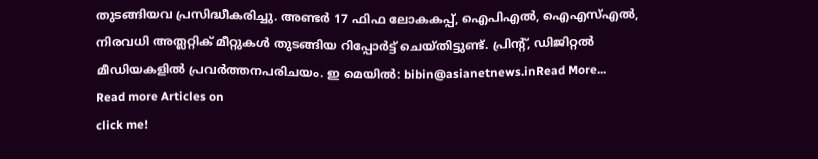തുടങ്ങിയവ പ്രസിദ്ധീകരിച്ചു. അണ്ടര്‍ 17 ഫിഫ ലോകകപ്പ്, ഐപിഎൽ, ഐഎസ്എൽ, നിരവധി അത്ലറ്റിക് മീറ്റുകൾ തുടങ്ങിയ റിപ്പോര്‍ട്ട് ചെയ്തിട്ടുണ്ട്. പ്രിന്‍റ്, ഡിജിറ്റല്‍ മീഡിയകളില്‍ പ്രവര്‍ത്തനപരിചയം. ഇ മെയില്‍: bibin@asianetnews.inRead More...
Read more Articles on
click me!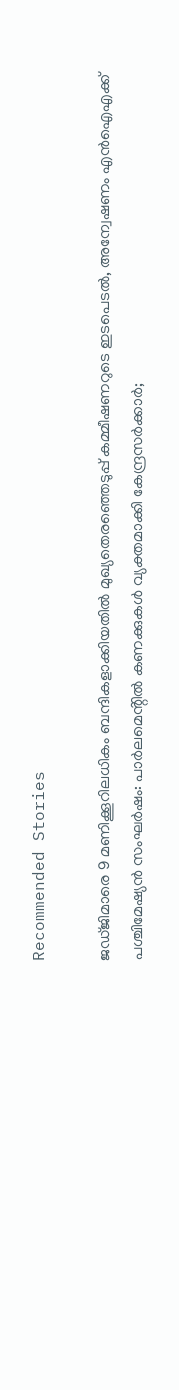Recommended Stories

ജഡ്ജിമാരെ 9 മണിക്കൂറിലധികം ബന്ദികളാക്കിയതിൽ മുഖ്യതെരഞ്ഞെടുപ്പ് കമ്മീഷണറുടെ ഇടപെടൽ, അന്വേഷണം എൻഐഎക്ക്
പശ്ചിമേഷ്യൻ സംഘർഷം: പാർലമെൻ്റിൽ കണക്കുകൾ വ്യക്തമാക്കി കേന്ദ്രസർക്കാർ;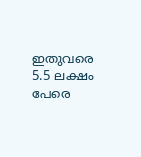ഇതുവരെ 5.5 ലക്ഷം പേരെ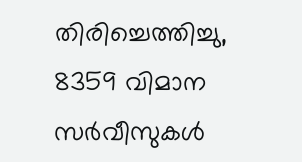തിരിച്ചെത്തിച്ചു, 8359 വിമാന സർവീസുകൾ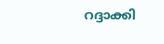റദ്ദാക്കി